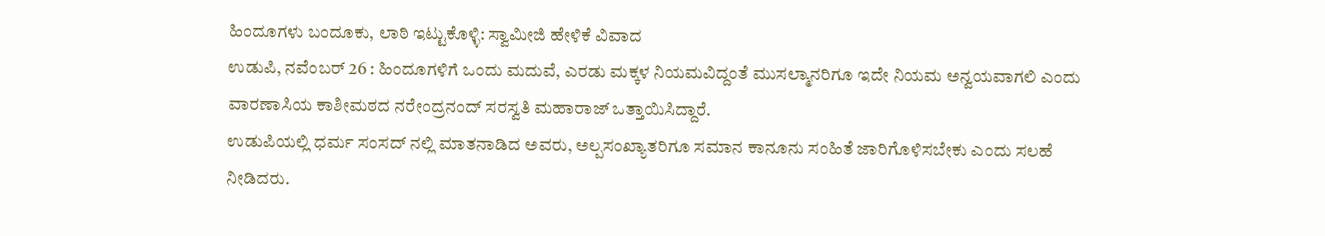ಹಿಂದೂಗಳು ಬಂದೂಕು, ಲಾಠಿ ಇಟ್ಟುಕೊಳ್ಳಿ: ಸ್ವಾಮೀಜಿ ಹೇಳಿಕೆ ವಿವಾದ
ಉಡುಪಿ, ನವೆಂಬರ್ 26 : ಹಿಂದೂಗಳಿಗೆ ಒಂದು ಮದುವೆ, ಎರಡು ಮಕ್ಕಳ ನಿಯಮವಿದ್ದಂತೆ ಮುಸಲ್ಮಾನರಿಗೂ ಇದೇ ನಿಯಮ ಅನ್ವಯವಾಗಲಿ ಎಂದು ವಾರಣಾಸಿಯ ಕಾಶೀಮಠದ ನರೇಂದ್ರನಂದ್ ಸರಸ್ವತಿ ಮಹಾರಾಜ್ ಒತ್ತಾಯಿಸಿದ್ದಾರೆ.
ಉಡುಪಿಯಲ್ಲಿ ಧರ್ಮ ಸಂಸದ್ ನಲ್ಲಿ ಮಾತನಾಡಿದ ಅವರು, ಅಲ್ಪಸಂಖ್ಯಾತರಿಗೂ ಸಮಾನ ಕಾನೂನು ಸಂಹಿತೆ ಜಾರಿಗೊಳಿಸಬೇಕು ಎಂದು ಸಲಹೆ ನೀಡಿದರು.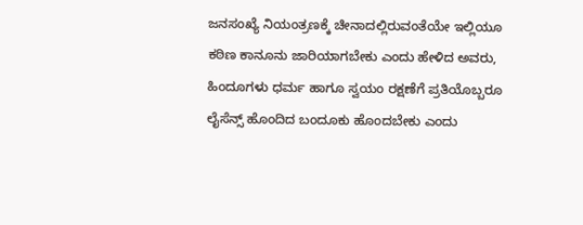ಜನಸಂಖ್ಯೆ ನಿಯಂತ್ರಣಕ್ಕೆ ಚೀನಾದಲ್ಲಿರುವಂತೆಯೇ ಇಲ್ಲಿಯೂ ಕಠಿಣ ಕಾನೂನು ಜಾರಿಯಾಗಬೇಕು ಎಂದು ಹೇಳಿದ ಅವರು, ಹಿಂದೂಗಳು ಧರ್ಮ ಹಾಗೂ ಸ್ವಯಂ ರಕ್ಷಣೆಗೆ ಪ್ರತಿಯೊಬ್ಬರೂ ಲೈಸೆನ್ಸ್ ಹೊಂದಿದ ಬಂದೂಕು ಹೊಂದಬೇಕು ಎಂದು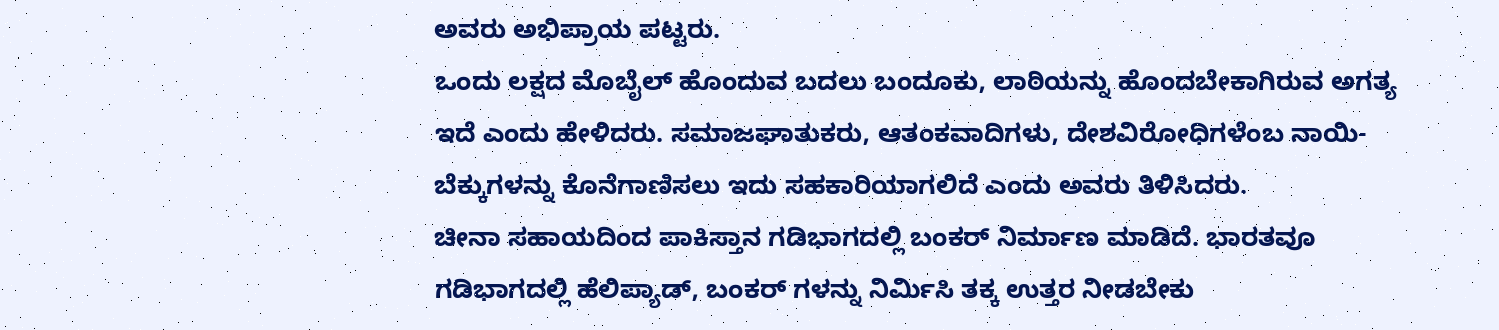ಅವರು ಅಭಿಪ್ರಾಯ ಪಟ್ಟರು.
ಒಂದು ಲಕ್ಷದ ಮೊಬೈಲ್ ಹೊಂದುವ ಬದಲು ಬಂದೂಕು, ಲಾಠಿಯನ್ನು ಹೊಂದಬೇಕಾಗಿರುವ ಅಗತ್ಯ ಇದೆ ಎಂದು ಹೇಳಿದರು. ಸಮಾಜಘಾತುಕರು, ಆತಂಕವಾದಿಗಳು, ದೇಶವಿರೋಧಿಗಳೆಂಬ ನಾಯಿ- ಬೆಕ್ಕುಗಳನ್ನು ಕೊನೆಗಾಣಿಸಲು ಇದು ಸಹಕಾರಿಯಾಗಲಿದೆ ಎಂದು ಅವರು ತಿಳಿಸಿದರು.
ಚೀನಾ ಸಹಾಯದಿಂದ ಪಾಕಿಸ್ತಾನ ಗಡಿಭಾಗದಲ್ಲಿ ಬಂಕರ್ ನಿರ್ಮಾಣ ಮಾಡಿದೆ. ಭಾರತವೂ ಗಡಿಭಾಗದಲ್ಲಿ ಹೆಲಿಪ್ಯಾಡ್, ಬಂಕರ್ ಗಳನ್ನು ನಿರ್ಮಿಸಿ ತಕ್ಕ ಉತ್ತರ ನೀಡಬೇಕು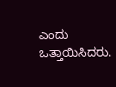ಎಂದು ಒತ್ತಾಯಿಸಿದರು.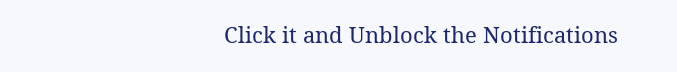Click it and Unblock the Notifications